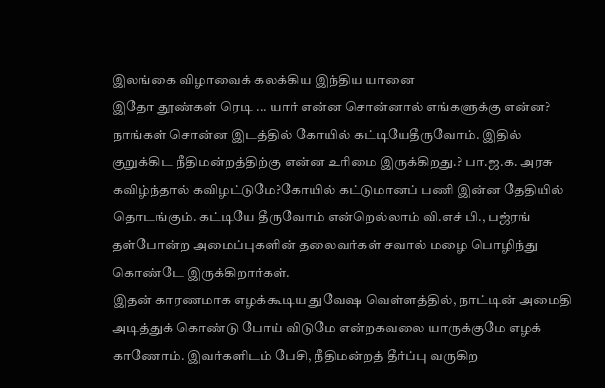இலங்கை விழாவைக் கலக்கிய இந்திய யானை
இதோ தூண்கள் ரெடி ... யார் என்ன சொன்னால் எங்களுக்கு என்ன? நாங்கள் சொன்ன இடத்தில் கோயில் கட்டியேதீருவோம். இதில் குறுக்கிட நீதிமன்றத்திற்கு என்ன உரிமை இருக்கிறது.? பா.ஜ.க. அரசு கவிழ்ந்தால் கவிழட்டுமே?கோயில் கட்டுமானப் பணி இன்ன தேதியில் தொடங்கும். கட்டியே தீருவோம் என்றெல்லாம் வி.எச் பி., பஜ்ரங் தள்போன்ற அமைப்புகளின் தலைவர்கள் சவால் மழை பொழிந்து கொண்டே இருக்கிறார்கள்.
இதன் காரணமாக எழக்கூடிய துவேஷ வெள்ளத்தில், நாட்டின் அமைதி அடித்துக் கொண்டு போய் விடுமே என்றகவலை யாருக்குமே எழக் காணோம். இவர்களிடம் பேசி, நீதிமன்றத் தீர்ப்பு வருகிற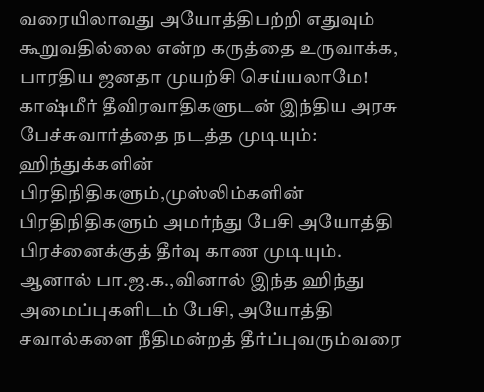வரையிலாவது அயோத்திபற்றி எதுவும் கூறுவதில்லை என்ற கருத்தை உருவாக்க, பாரதிய ஜனதா முயற்சி செய்யலாமே!
காஷ்மீர் தீவிரவாதிகளுடன் இந்திய அரசு பேச்சுவார்த்தை நடத்த முடியும்: ஹிந்துக்களின் பிரதிநிதிகளும்,முஸ்லிம்களின் பிரதிநிதிகளும் அமர்ந்து பேசி அயோத்தி பிரச்னைக்குத் தீர்வு காண முடியும்.
ஆனால் பா.ஜ.க.,வினால் இந்த ஹிந்து அமைப்புகளிடம் பேசி, அயோத்தி சவால்களை நீதிமன்றத் தீர்ப்புவரும்வரை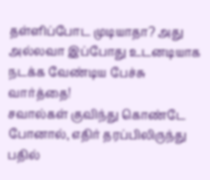தள்ளிப்போட முடியாதா? அது அல்லவா இப்போது உடனடியாக நடக்க வேண்டிய பேச்சு வார்த்தை!
சவால்கள் குவிந்து கொண்டே போனால், எதிர் தரப்பிலிருந்து பதில்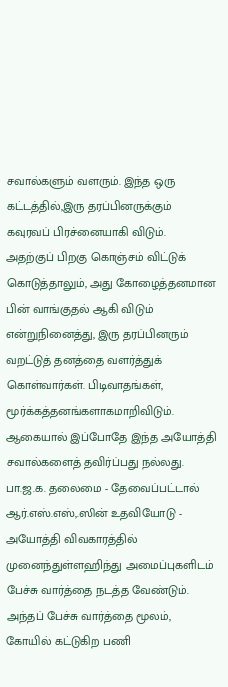சவால்களும் வளரும். இந்த ஒரு கட்டத்தில்,இரு தரப்பினருக்கும் கவுரவப் பிரச்னையாகி விடும்.
அதற்குப் பிறகு கொஞ்சம் விட்டுக் கொடுத்தாலும், அது கோழைத்தனமான பின் வாங்குதல் ஆகி விடும் என்றுநினைத்து, இரு தரப்பினரும் வறட்டுத் தனத்தை வளர்த்துக் கொள்வார்கள். பிடிவாதங்கள், மூர்க்கத்தனங்களாகமாறிவிடும். ஆகையால் இப்போதே இந்த அயோத்தி சவால்களைத் தவிர்ப்பது நல்லது.
பா.ஜ.க. தலைமை - தேவைப்பட்டால் ஆர்.எஸ்.எஸ்,.ஸின் உதவியோடு - அயோத்தி விவகாரத்தில் முனைந்துள்ளஹிந்து அமைப்புகளிடம் பேச்சு வார்த்தை நடத்த வேண்டும்.
அந்தப் பேச்சு வார்த்தை மூலம், கோயில் கட்டுகிற பணி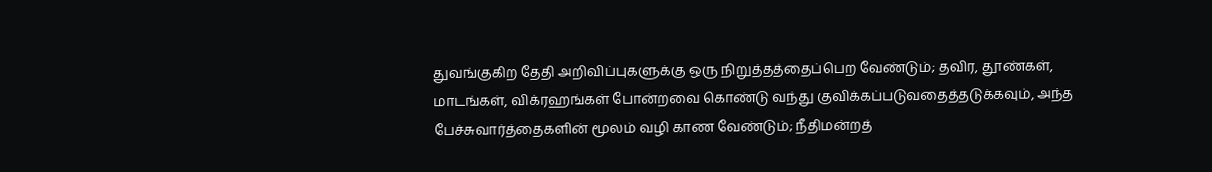துவங்குகிற தேதி அறிவிப்புகளுக்கு ஒரு நிறுத்தத்தைப்பெற வேண்டும்; தவிர, தூண்கள், மாடங்கள், விக்ரஹங்கள் போன்றவை கொண்டு வந்து குவிக்கப்படுவதைத்தடுக்கவும், அந்த பேச்சுவார்த்தைகளின் மூலம் வழி காண வேண்டும்; நீதிமன்றத்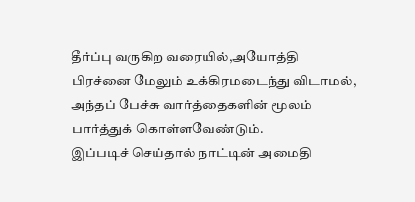தீர்ப்பு வருகிற வரையில்,அயோத்தி பிரச்னை மேலும் உக்கிரமடைந்து விடாமல், அந்தப் பேச்சு வார்த்தைகளின் மூலம் பார்த்துக் கொள்ளவேண்டும்.
இப்படிச் செய்தால் நாட்டின் அமைதி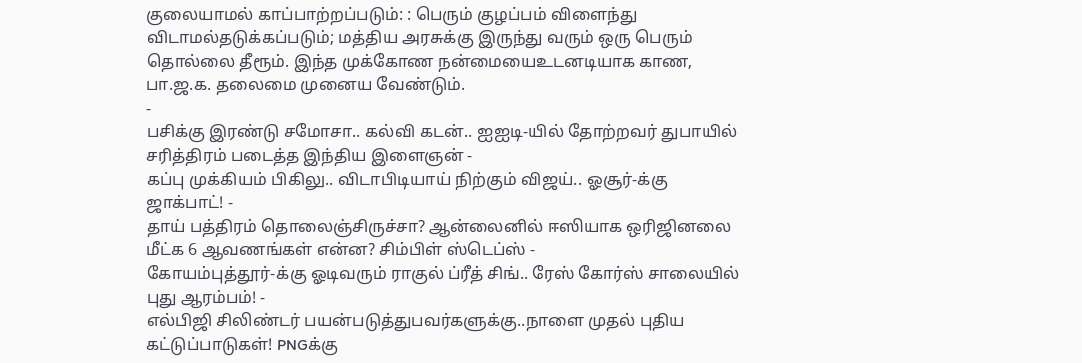குலையாமல் காப்பாற்றப்படும்: : பெரும் குழப்பம் விளைந்து விடாமல்தடுக்கப்படும்; மத்திய அரசுக்கு இருந்து வரும் ஒரு பெரும் தொல்லை தீரூம். இந்த முக்கோண நன்மையைஉடனடியாக காண, பா.ஜ.க. தலைமை முனைய வேண்டும்.
-
பசிக்கு இரண்டு சமோசா.. கல்வி கடன்.. ஐஐடி-யில் தோற்றவர் துபாயில் சரித்திரம் படைத்த இந்திய இளைஞன் -
கப்பு முக்கியம் பிகிலு.. விடாபிடியாய் நிற்கும் விஜய்.. ஓசூர்-க்கு ஜாக்பாட்! -
தாய் பத்திரம் தொலைஞ்சிருச்சா? ஆன்லைனில் ஈஸியாக ஒரிஜினலை மீட்க 6 ஆவணங்கள் என்ன? சிம்பிள் ஸ்டெப்ஸ் -
கோயம்புத்தூர்-க்கு ஓடிவரும் ராகுல் ப்ரீத் சிங்.. ரேஸ் கோர்ஸ் சாலையில் புது ஆரம்பம்! -
எல்பிஜி சிலிண்டர் பயன்படுத்துபவர்களுக்கு..நாளை முதல் புதிய கட்டுப்பாடுகள்! PNGக்கு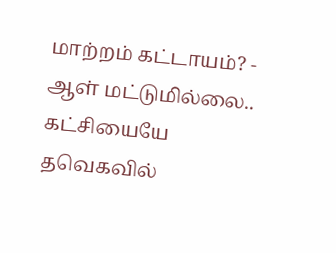மாற்றம் கட்டாயம்? -
ஆள் மட்டுமில்லை.. கட்சியையே தவெகவில்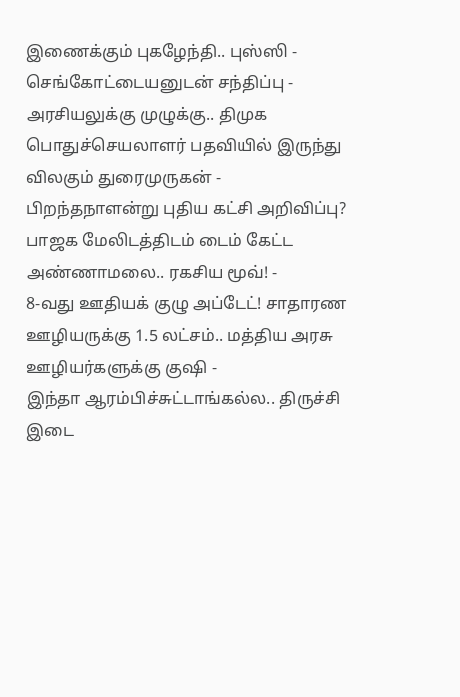இணைக்கும் புகழேந்தி.. புஸ்ஸி - செங்கோட்டையனுடன் சந்திப்பு -
அரசியலுக்கு முழுக்கு.. திமுக பொதுச்செயலாளர் பதவியில் இருந்து விலகும் துரைமுருகன் -
பிறந்தநாளன்று புதிய கட்சி அறிவிப்பு? பாஜக மேலிடத்திடம் டைம் கேட்ட அண்ணாமலை.. ரகசிய மூவ்! -
8-வது ஊதியக் குழு அப்டேட்! சாதாரண ஊழியருக்கு 1.5 லட்சம்.. மத்திய அரசு ஊழியர்களுக்கு குஷி -
இந்தா ஆரம்பிச்சுட்டாங்கல்ல.. திருச்சி இடை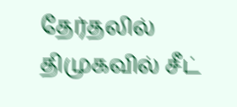தேர்தலில் திமுகவில் சீட்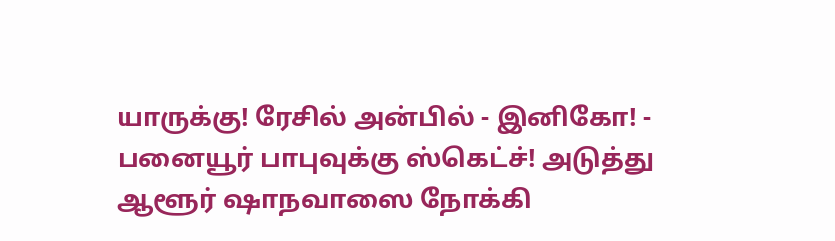யாருக்கு! ரேசில் அன்பில் - இனிகோ! -
பனையூர் பாபுவுக்கு ஸ்கெட்ச்! அடுத்து ஆளூர் ஷாநவாஸை நோக்கி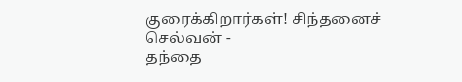குரைக்கிறார்கள்! சிந்தனைச் செல்வன் -
தந்தை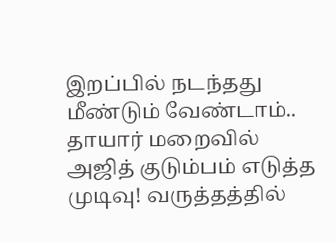இறப்பில் நடந்தது மீண்டும் வேண்டாம்.. தாயார் மறைவில் அஜித் குடும்பம் எடுத்த முடிவு! வருத்தத்தில்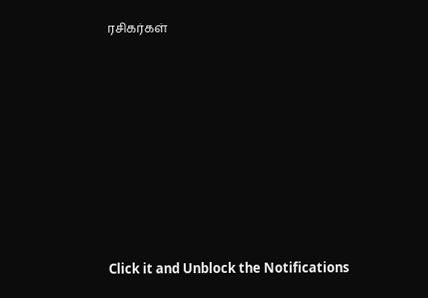ரசிகர்கள்












Click it and Unblock the Notifications